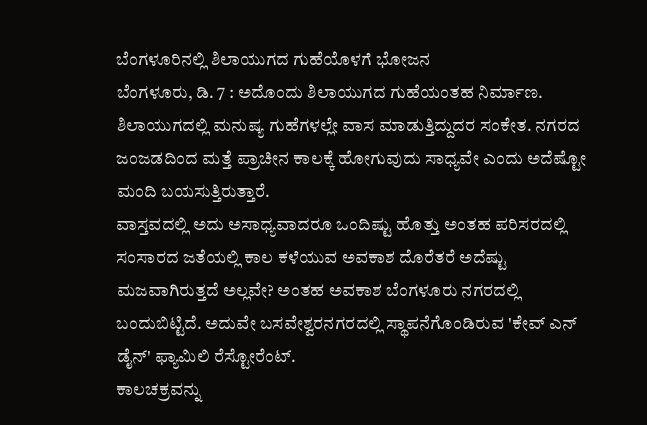ಬೆಂಗಳೂರಿನಲ್ಲಿ ಶಿಲಾಯುಗದ ಗುಹೆಯೊಳಗೆ ಭೋಜನ
ಬೆಂಗಳೂರು, ಡಿ. 7 : ಅದೊಂದು ಶಿಲಾಯುಗದ ಗುಹೆಯಂತಹ ನಿರ್ಮಾಣ. ಶಿಲಾಯುಗದಲ್ಲಿ ಮನುಷ್ಯ ಗುಹೆಗಳಲ್ಲೇ ವಾಸ ಮಾಡುತ್ತಿದ್ದುದರ ಸಂಕೇತ. ನಗರದ ಜಂಜಡದಿಂದ ಮತ್ತೆ ಪ್ರಾಚೀನ ಕಾಲಕ್ಕೆ ಹೋಗುವುದು ಸಾಧ್ಯವೇ ಎಂದು ಅದೆಷ್ಟೋ ಮಂದಿ ಬಯಸುತ್ತಿರುತ್ತಾರೆ.
ವಾಸ್ತವದಲ್ಲಿ ಅದು ಅಸಾಧ್ಯವಾದರೂ ಒಂದಿಷ್ಟು ಹೊತ್ತು ಅಂತಹ ಪರಿಸರದಲ್ಲಿ ಸಂಸಾರದ ಜತೆಯಲ್ಲಿ ಕಾಲ ಕಳೆಯುವ ಅವಕಾಶ ದೊರೆತರೆ ಅದೆಷ್ಟು ಮಜವಾಗಿರುತ್ತದೆ ಅಲ್ಲವೇ? ಅಂತಹ ಅವಕಾಶ ಬೆಂಗಳೂರು ನಗರದಲ್ಲಿ ಬಂದುಬಿಟ್ಟಿದೆ. ಅದುವೇ ಬಸವೇಶ್ವರನಗರದಲ್ಲಿ ಸ್ಥಾಪನೆಗೊಂಡಿರುವ 'ಕೇವ್ ಎನ್ ಡೈನ್' ಫ್ಯಾಮಿಲಿ ರೆಸ್ಟೋರೆಂಟ್.
ಕಾಲಚಕ್ರವನ್ನು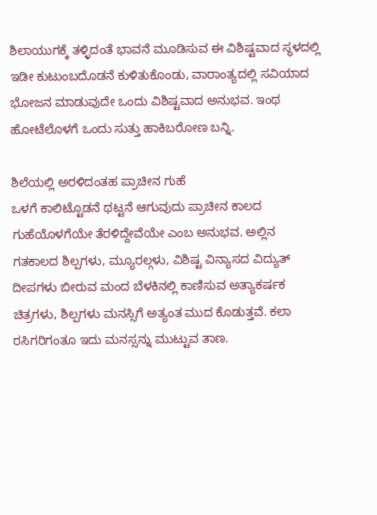ಶಿಲಾಯುಗಕ್ಕೆ ತಳ್ಳಿದಂತೆ ಭಾವನೆ ಮೂಡಿಸುವ ಈ ವಿಶಿಷ್ಟವಾದ ಸ್ಥಳದಲ್ಲಿ ಇಡೀ ಕುಟುಂಬದೊಡನೆ ಕುಳಿತುಕೊಂಡು, ವಾರಾಂತ್ಯದಲ್ಲಿ ಸವಿಯಾದ ಭೋಜನ ಮಾಡುವುದೇ ಒಂದು ವಿಶಿಷ್ಟವಾದ ಅನುಭವ. ಇಂಥ ಹೋಟೆಲೊಳಗೆ ಒಂದು ಸುತ್ತು ಹಾಕಿಬರೋಣ ಬನ್ನಿ.

ಶಿಲೆಯಲ್ಲಿ ಅರಳಿದಂತಹ ಪ್ರಾಚೀನ ಗುಹೆ
ಒಳಗೆ ಕಾಲಿಟ್ಟೊಡನೆ ಥಟ್ಟನೆ ಆಗುವುದು ಪ್ರಾಚೀನ ಕಾಲದ ಗುಹೆಯೊಳಗೆಯೇ ತೆರಳಿದ್ದೇವೆಯೇ ಎಂಬ ಅನುಭವ. ಅಲ್ಲಿನ ಗತಕಾಲದ ಶಿಲ್ಪಗಳು, ಮ್ಯೂರಲ್ಗಳು, ವಿಶಿಷ್ಟ ವಿನ್ಯಾಸದ ವಿದ್ಯುತ್ ದೀಪಗಳು ಬೀರುವ ಮಂದ ಬೆಳಕಿನಲ್ಲಿ ಕಾಣಿಸುವ ಅತ್ಯಾಕರ್ಷಕ ಚಿತ್ರಗಳು, ಶಿಲ್ಪಗಳು ಮನಸ್ಸಿಗೆ ಅತ್ಯಂತ ಮುದ ಕೊಡುತ್ತವೆ. ಕಲಾ ರಸಿಗರಿಗಂತೂ ಇದು ಮನಸ್ಸನ್ನು ಮುಟ್ಟುವ ತಾಣ.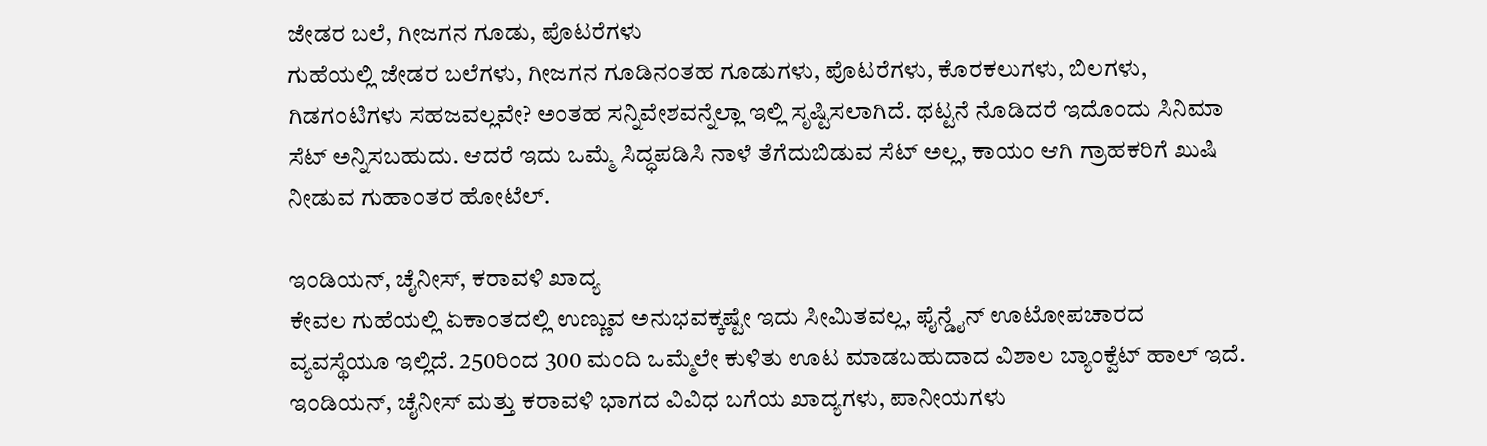ಜೇಡರ ಬಲೆ, ಗೀಜಗನ ಗೂಡು, ಪೊಟರೆಗಳು
ಗುಹೆಯಲ್ಲಿ ಜೇಡರ ಬಲೆಗಳು, ಗೀಜಗನ ಗೂಡಿನಂತಹ ಗೂಡುಗಳು, ಪೊಟರೆಗಳು, ಕೊರಕಲುಗಳು, ಬಿಲಗಳು, ಗಿಡಗಂಟಿಗಳು ಸಹಜವಲ್ಲವೇ? ಅಂತಹ ಸನ್ನಿವೇಶವನ್ನೆಲ್ಲಾ ಇಲ್ಲಿ ಸೃಷ್ಟಿಸಲಾಗಿದೆ. ಥಟ್ಟನೆ ನೊಡಿದರೆ ಇದೊಂದು ಸಿನಿಮಾ ಸೆಟ್ ಅನ್ನಿಸಬಹುದು. ಆದರೆ ಇದು ಒಮ್ಮೆ ಸಿದ್ಧಪಡಿಸಿ ನಾಳೆ ತೆಗೆದುಬಿಡುವ ಸೆಟ್ ಅಲ್ಲ, ಕಾಯಂ ಆಗಿ ಗ್ರಾಹಕರಿಗೆ ಖುಷಿ ನೀಡುವ ಗುಹಾಂತರ ಹೋಟೆಲ್.

ಇಂಡಿಯನ್, ಚೈನೀಸ್, ಕರಾವಳಿ ಖಾದ್ಯ
ಕೇವಲ ಗುಹೆಯಲ್ಲಿ ಏಕಾಂತದಲ್ಲಿ ಉಣ್ಣುವ ಅನುಭವಕ್ಕಷ್ಟೇ ಇದು ಸೀಮಿತವಲ್ಲ, ಫೈನ್ಡೈನ್ ಊಟೋಪಚಾರದ ವ್ಯವಸ್ಥೆಯೂ ಇಲ್ಲಿದೆ. 250ರಿಂದ 300 ಮಂದಿ ಒಮ್ಮೆಲೇ ಕುಳಿತು ಊಟ ಮಾಡಬಹುದಾದ ವಿಶಾಲ ಬ್ಯಾಂಕ್ವೆಟ್ ಹಾಲ್ ಇದೆ. ಇಂಡಿಯನ್, ಚೈನೀಸ್ ಮತ್ತು ಕರಾವಳಿ ಭಾಗದ ವಿವಿಧ ಬಗೆಯ ಖಾದ್ಯಗಳು, ಪಾನೀಯಗಳು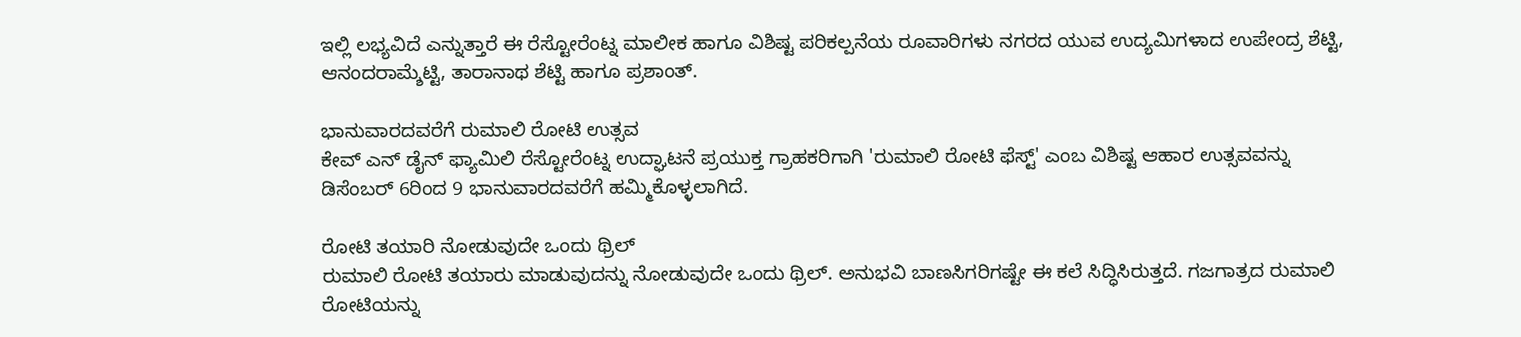ಇಲ್ಲಿ ಲಭ್ಯವಿದೆ ಎನ್ನುತ್ತಾರೆ ಈ ರೆಸ್ಟೋರೆಂಟ್ನ ಮಾಲೀಕ ಹಾಗೂ ವಿಶಿಷ್ಟ ಪರಿಕಲ್ಪನೆಯ ರೂವಾರಿಗಳು ನಗರದ ಯುವ ಉದ್ಯಮಿಗಳಾದ ಉಪೇಂದ್ರ ಶೆಟ್ಟಿ, ಆನಂದರಾಮ್ಶೆಟ್ಟಿ, ತಾರಾನಾಥ ಶೆಟ್ಟಿ ಹಾಗೂ ಪ್ರಶಾಂತ್.

ಭಾನುವಾರದವರೆಗೆ ರುಮಾಲಿ ರೋಟಿ ಉತ್ಸವ
ಕೇವ್ ಎನ್ ಡೈನ್ ಫ್ಯಾಮಿಲಿ ರೆಸ್ಟೋರೆಂಟ್ನ ಉದ್ಘಾಟನೆ ಪ್ರಯುಕ್ತ ಗ್ರಾಹಕರಿಗಾಗಿ 'ರುಮಾಲಿ ರೋಟಿ ಫೆಸ್ಟ್' ಎಂಬ ವಿಶಿಷ್ಟ ಆಹಾರ ಉತ್ಸವವನ್ನು ಡಿಸೆಂಬರ್ 6ರಿಂದ 9 ಭಾನುವಾರದವರೆಗೆ ಹಮ್ಮಿಕೊಳ್ಳಲಾಗಿದೆ.

ರೋಟಿ ತಯಾರಿ ನೋಡುವುದೇ ಒಂದು ಥ್ರಿಲ್
ರುಮಾಲಿ ರೋಟಿ ತಯಾರು ಮಾಡುವುದನ್ನು ನೋಡುವುದೇ ಒಂದು ಥ್ರಿಲ್. ಅನುಭವಿ ಬಾಣಸಿಗರಿಗಷ್ಟೇ ಈ ಕಲೆ ಸಿದ್ಧಿಸಿರುತ್ತದೆ. ಗಜಗಾತ್ರದ ರುಮಾಲಿ ರೋಟಿಯನ್ನು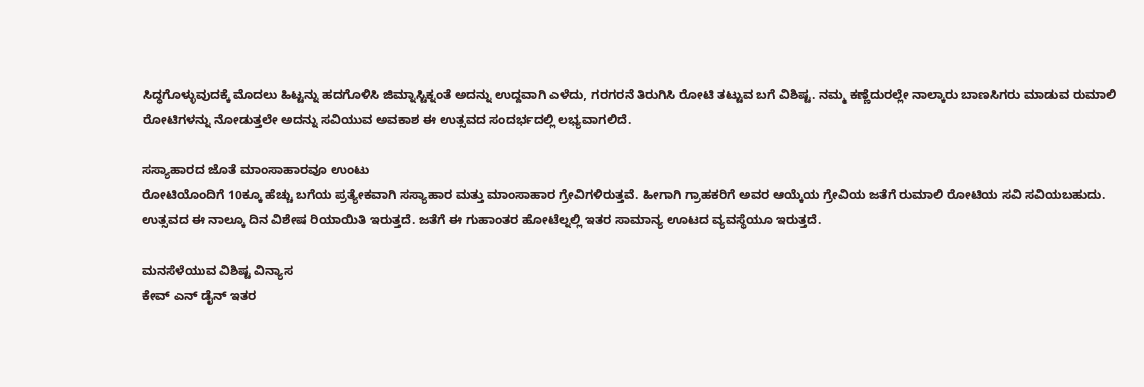ಸಿದ್ಧಗೊಳ್ಳುವುದಕ್ಕೆ ಮೊದಲು ಹಿಟ್ಟನ್ನು ಹದಗೊಳಿಸಿ ಜಿಮ್ನಾಸ್ಟಿಕ್ನಂತೆ ಅದನ್ನು ಉದ್ದವಾಗಿ ಎಳೆದು, ಗರಗರನೆ ತಿರುಗಿಸಿ ರೋಟಿ ತಟ್ಟುವ ಬಗೆ ವಿಶಿಷ್ಟ. ನಮ್ಮ ಕಣ್ಣೆದುರಲ್ಲೇ ನಾಲ್ಕಾರು ಬಾಣಸಿಗರು ಮಾಡುವ ರುಮಾಲಿ ರೋಟಿಗಳನ್ನು ನೋಡುತ್ತಲೇ ಅದನ್ನು ಸವಿಯುವ ಅವಕಾಶ ಈ ಉತ್ಸವದ ಸಂದರ್ಭದಲ್ಲಿ ಲಭ್ಯವಾಗಲಿದೆ.

ಸಸ್ಯಾಹಾರದ ಜೊತೆ ಮಾಂಸಾಹಾರವೂ ಉಂಟು
ರೋಟಿಯೊಂದಿಗೆ 10ಕ್ಕೂ ಹೆಚ್ಚು ಬಗೆಯ ಪ್ರತ್ಯೇಕವಾಗಿ ಸಸ್ಯಾಹಾರ ಮತ್ತು ಮಾಂಸಾಹಾರ ಗ್ರೇವಿಗಳಿರುತ್ತವೆ. ಹೀಗಾಗಿ ಗ್ರಾಹಕರಿಗೆ ಅವರ ಆಯ್ಕೆಯ ಗ್ರೇವಿಯ ಜತೆಗೆ ರುಮಾಲಿ ರೋಟಿಯ ಸವಿ ಸವಿಯಬಹುದು. ಉತ್ಸವದ ಈ ನಾಲ್ಕೂ ದಿನ ವಿಶೇಷ ರಿಯಾಯಿತಿ ಇರುತ್ತದೆ. ಜತೆಗೆ ಈ ಗುಹಾಂತರ ಹೋಟೆಲ್ನಲ್ಲಿ ಇತರ ಸಾಮಾನ್ಯ ಊಟದ ವ್ಯವಸ್ಥೆಯೂ ಇರುತ್ತದೆ.

ಮನಸೆಳೆಯುವ ವಿಶಿಷ್ಟ ವಿನ್ಯಾಸ
ಕೇವ್ ಎನ್ ಡೈನ್ ಇತರ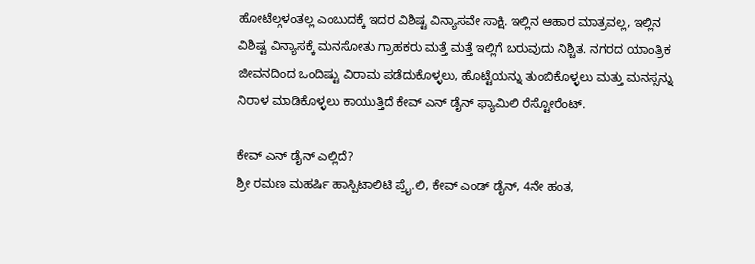ಹೋಟೆಲ್ಗಳಂತಲ್ಲ ಎಂಬುದಕ್ಕೆ ಇದರ ವಿಶಿಷ್ಟ ವಿನ್ಯಾಸವೇ ಸಾಕ್ಷಿ. ಇಲ್ಲಿನ ಆಹಾರ ಮಾತ್ರವಲ್ಲ, ಇಲ್ಲಿನ ವಿಶಿಷ್ಟ ವಿನ್ಯಾಸಕ್ಕೆ ಮನಸೋತು ಗ್ರಾಹಕರು ಮತ್ತೆ ಮತ್ತೆ ಇಲ್ಲಿಗೆ ಬರುವುದು ನಿಶ್ಚಿತ. ನಗರದ ಯಾಂತ್ರಿಕ ಜೀವನದಿಂದ ಒಂದಿಷ್ಟು ವಿರಾಮ ಪಡೆದುಕೊಳ್ಳಲು, ಹೊಟ್ಟೆಯನ್ನು ತುಂಬಿಕೊಳ್ಳಲು ಮತ್ತು ಮನಸ್ಸನ್ನು ನಿರಾಳ ಮಾಡಿಕೊಳ್ಳಲು ಕಾಯುತ್ತಿದೆ ಕೇವ್ ಎನ್ ಡೈನ್ ಫ್ಯಾಮಿಲಿ ರೆಸ್ಟೋರೆಂಟ್.

ಕೇವ್ ಎನ್ ಡೈನ್ ಎಲ್ಲಿದೆ?
ಶ್ರೀ ರಮಣ ಮಹರ್ಷಿ ಹಾಸ್ಪಿಟಾಲಿಟಿ ಪ್ರೈ.ಲಿ, ಕೇವ್ ಎಂಡ್ ಡೈನ್, 4ನೇ ಹಂತ,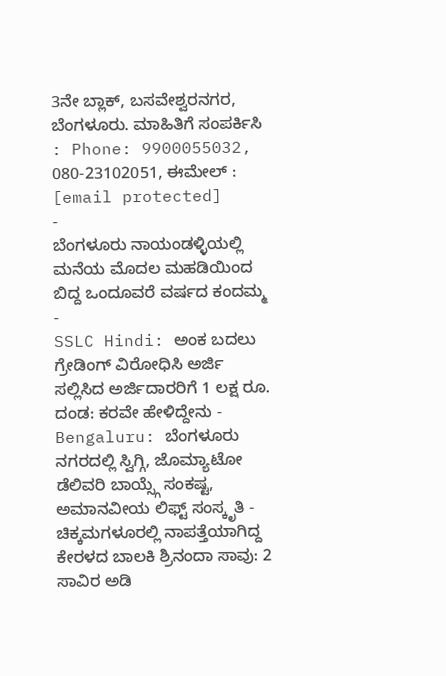3ನೇ ಬ್ಲಾಕ್, ಬಸವೇಶ್ವರನಗರ, ಬೆಂಗಳೂರು. ಮಾಹಿತಿಗೆ ಸಂಪರ್ಕಿಸಿ : Phone: 9900055032, 080-23102051, ಈಮೇಲ್ : [email protected]
-
ಬೆಂಗಳೂರು ನಾಯಂಡಳ್ಳಿಯಲ್ಲಿ ಮನೆಯ ಮೊದಲ ಮಹಡಿಯಿಂದ ಬಿದ್ದ ಒಂದೂವರೆ ವರ್ಷದ ಕಂದಮ್ಮ -
SSLC Hindi: ಅಂಕ ಬದಲು ಗ್ರೇಡಿಂಗ್ ವಿರೋಧಿಸಿ ಅರ್ಜಿ ಸಲ್ಲಿಸಿದ ಅರ್ಜಿದಾರರಿಗೆ 1 ಲಕ್ಷ ರೂ. ದಂಡ: ಕರವೇ ಹೇಳಿದ್ದೇನು -
Bengaluru: ಬೆಂಗಳೂರು ನಗರದಲ್ಲಿ ಸ್ವಿಗ್ಗಿ, ಜೊಮ್ಯಾಟೋ ಡೆಲಿವರಿ ಬಾಯ್ಸ್ಗೆ ಸಂಕಷ್ಟ, ಅಮಾನವೀಯ ಲಿಫ್ಟ್ ಸಂಸ್ಕೃತಿ -
ಚಿಕ್ಕಮಗಳೂರಲ್ಲಿ ನಾಪತ್ತೆಯಾಗಿದ್ದ ಕೇರಳದ ಬಾಲಕಿ ಶ್ರಿನಂದಾ ಸಾವು: 2 ಸಾವಿರ ಅಡಿ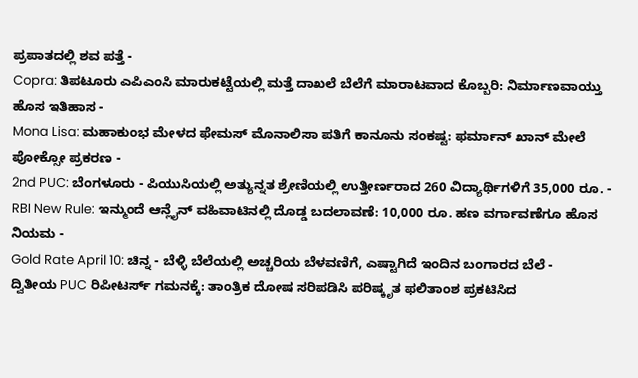ಪ್ರಪಾತದಲ್ಲಿ ಶವ ಪತ್ತೆ -
Copra: ತಿಪಟೂರು ಎಪಿಎಂಸಿ ಮಾರುಕಟ್ಟೆಯಲ್ಲಿ ಮತ್ತೆ ದಾಖಲೆ ಬೆಲೆಗೆ ಮಾರಾಟವಾದ ಕೊಬ್ಬರಿ: ನಿರ್ಮಾಣವಾಯ್ತು ಹೊಸ ಇತಿಹಾಸ -
Mona Lisa: ಮಹಾಕುಂಭ ಮೇಳದ ಫೇಮಸ್ ಮೊನಾಲಿಸಾ ಪತಿಗೆ ಕಾನೂನು ಸಂಕಷ್ಟ: ಫರ್ಮಾನ್ ಖಾನ್ ಮೇಲೆ ಪೋಕ್ಸೋ ಪ್ರಕರಣ -
2nd PUC: ಬೆಂಗಳೂರು - ಪಿಯುಸಿಯಲ್ಲಿ ಅತ್ಯುನ್ನತ ಶ್ರೇಣಿಯಲ್ಲಿ ಉತ್ತೀರ್ಣರಾದ 260 ವಿದ್ಯಾರ್ಥಿಗಳಿಗೆ 35,000 ರೂ. -
RBI New Rule: ಇನ್ಮುಂದೆ ಆನ್ಲೈನ್ ವಹಿವಾಟಿನಲ್ಲಿ ದೊಡ್ಡ ಬದಲಾವಣೆ: 10,000 ರೂ. ಹಣ ವರ್ಗಾವಣೆಗೂ ಹೊಸ ನಿಯಮ -
Gold Rate April 10: ಚಿನ್ನ - ಬೆಳ್ಳಿ ಬೆಲೆಯಲ್ಲಿ ಅಚ್ಚರಿಯ ಬೆಳವಣಿಗೆ, ಎಷ್ಟಾಗಿದೆ ಇಂದಿನ ಬಂಗಾರದ ಬೆಲೆ -
ದ್ವಿತೀಯ PUC ರಿಪೀಟರ್ಸ್ ಗಮನಕ್ಕೆ: ತಾಂತ್ರಿಕ ದೋಷ ಸರಿಪಡಿಸಿ ಪರಿಷ್ಕೃತ ಫಲಿತಾಂಶ ಪ್ರಕಟಿಸಿದ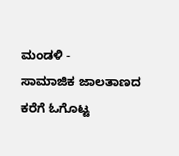ಮಂಡಳಿ -
ಸಾಮಾಜಿಕ ಜಾಲತಾಣದ ಕರೆಗೆ ಓಗೊಟ್ಟ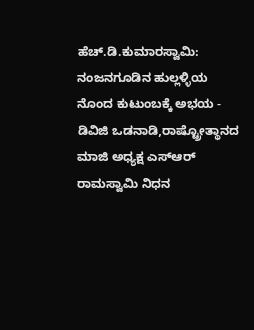ಹೆಚ್.ಡಿ.ಕುಮಾರಸ್ವಾಮಿ: ನಂಜನಗೂಡಿನ ಹುಲ್ಲಳ್ಳಿಯ ನೊಂದ ಕುಟುಂಬಕ್ಕೆ ಅಭಯ -
ಡಿವಿಜಿ ಒಡನಾಡಿ,ರಾಷ್ಟ್ರೋತ್ಥಾನದ ಮಾಜಿ ಅಧ್ಯಕ್ಷ ಎಸ್ಆರ್ ರಾಮಸ್ವಾಮಿ ನಿಧನ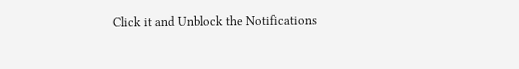Click it and Unblock the Notifications